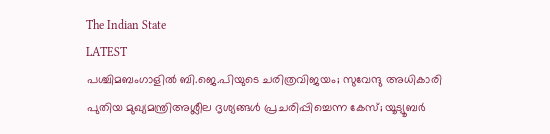The Indian State
LATEST
പശ്ചിമബംഗാളിൽ ബി.ജെ.പിയുടെ ചരിത്രവിജയം; സുവേന്ദു അധികാരി പുതിയ മുഖ്യമന്ത്രിഅശ്ലീല ദൃശ്യങ്ങള്‍ പ്രചരിപ്പിച്ചെന്ന കേസ്; യൂട്യൂബര്‍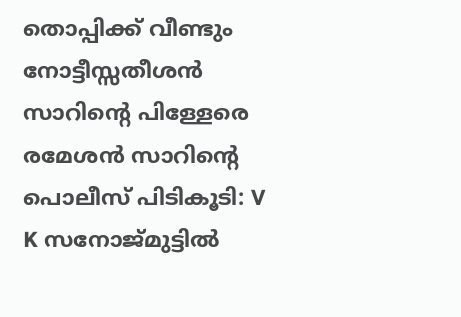തൊപ്പിക്ക് വീണ്ടും നോട്ടീസ്സതീശൻ സാറിന്റെ പിള്ളേരെ രമേശൻ സാറിന്റെ പൊലീസ് പിടികൂടി: V K സനോജ്മുട്ടിൽ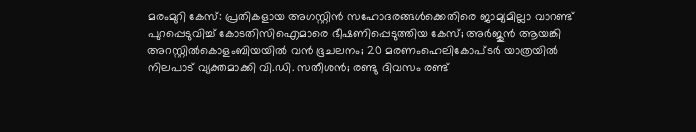മരംമുറി കേസ്: പ്രതികളായ അഗസ്റ്റിൻ സഹോദരങ്ങൾക്കെതിരെ ജാമ്യമില്ലാ വാറണ്ട് പുറപ്പെടുവിച്ച് കോടതിസിഐമാരെ ഭീഷണിപ്പെടുത്തിയ കേസ്; അർജുൻ ആയങ്കി അറസ്റ്റിൽകൊളംബിയയിൽ വൻ ഭൂചലനം; 20 മരണംഹെലികോപ്ടർ യാത്രയിൽ നിലപാട് വ്യക്തമാക്കി വി.ഡി. സതീശൻ; രണ്ടു ദിവസം രണ്ട്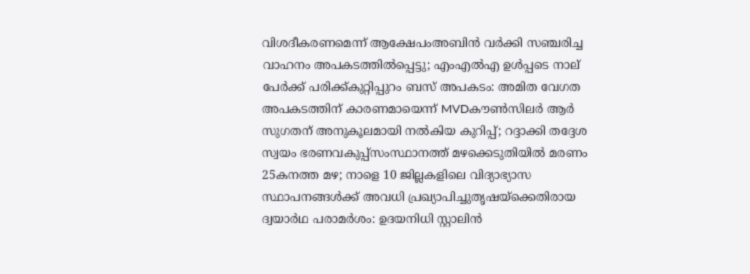വിശദീകരണമെന്ന് ആക്ഷേപംഅബിന്‍ വര്‍ക്കി സഞ്ചരിച്ച വാഹനം അപകടത്തില്‍പ്പെട്ടു; എംഎല്‍എ ഉള്‍പ്പടെ നാല് പേര്‍ക്ക് പരിക്ക്കുറ്റിപ്പുറം ബസ് അപകടം: അമിത വേഗത അപകടത്തിന് കാരണമായെന്ന് MVDകൗൺസിലർ ആർ സുഗതന് അനുകൂലമായി നല്‍കിയ കുറിപ്പ്; റദ്ദാക്കി തദ്ദേശ സ്വയം ഭരണവകുപ്പ്സംസ്ഥാനത്ത് മഴക്കെടുതിയിൽ മരണം 25കനത്ത മഴ; നാളെ 10 ജില്ലകളിലെ വിദ്യാഭ്യാസ സ്ഥാപനങ്ങൾക്ക് അവധി പ്രഖ്യാപിച്ചുതൃഷയ്‌ക്കെതിരായ ദ്വയാര്‍ഥ പരാമര്‍ശം: ഉദയനിധി സ്റ്റാലിന്‍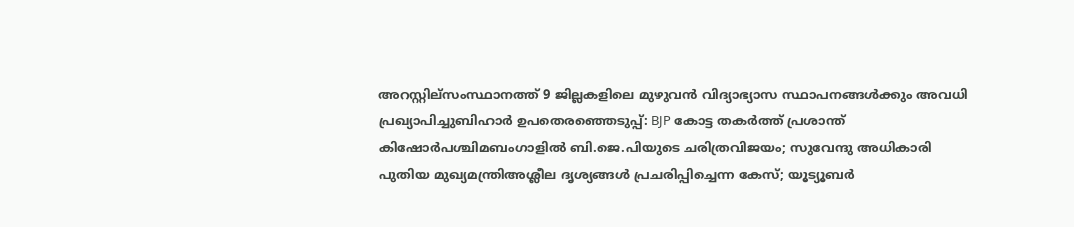അറസ്റ്റില്സംസ്ഥാനത്ത് 9 ജില്ലകളിലെ മുഴുവൻ വിദ്യാഭ്യാസ സ്ഥാപനങ്ങൾക്കും അവധി പ്രഖ്യാപിച്ചുബിഹാർ ഉപതെരഞ്ഞെടുപ്പ്: BJP കോട്ട തകര്‍ത്ത് പ്രശാന്ത് കിഷോർപശ്ചിമബംഗാളിൽ ബി.ജെ.പിയുടെ ചരിത്രവിജയം; സുവേന്ദു അധികാരി പുതിയ മുഖ്യമന്ത്രിഅശ്ലീല ദൃശ്യങ്ങള്‍ പ്രചരിപ്പിച്ചെന്ന കേസ്; യൂട്യൂബര്‍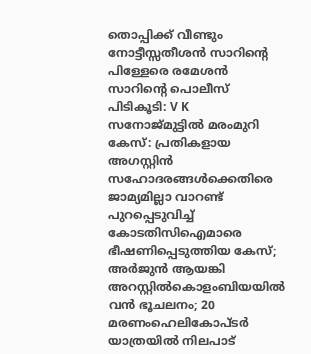തൊപ്പിക്ക് വീണ്ടും നോട്ടീസ്സതീശൻ സാറിന്റെ പിള്ളേരെ രമേശൻ സാറിന്റെ പൊലീസ് പിടികൂടി: V K സനോജ്മുട്ടിൽ മരംമുറി കേസ്: പ്രതികളായ അഗസ്റ്റിൻ സഹോദരങ്ങൾക്കെതിരെ ജാമ്യമില്ലാ വാറണ്ട് പുറപ്പെടുവിച്ച് കോടതിസിഐമാരെ ഭീഷണിപ്പെടുത്തിയ കേസ്; അർജുൻ ആയങ്കി അറസ്റ്റിൽകൊളംബിയയിൽ വൻ ഭൂചലനം; 20 മരണംഹെലികോപ്ടർ യാത്രയിൽ നിലപാട്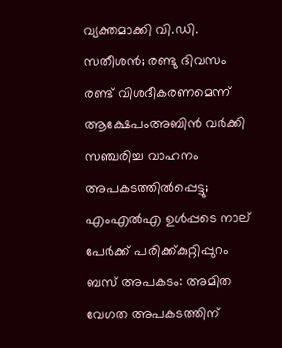വ്യക്തമാക്കി വി.ഡി. സതീശൻ; രണ്ടു ദിവസം രണ്ട് വിശദീകരണമെന്ന് ആക്ഷേപംഅബിന്‍ വര്‍ക്കി സഞ്ചരിച്ച വാഹനം അപകടത്തില്‍പ്പെട്ടു; എംഎല്‍എ ഉള്‍പ്പടെ നാല് പേര്‍ക്ക് പരിക്ക്കുറ്റിപ്പുറം ബസ് അപകടം: അമിത വേഗത അപകടത്തിന്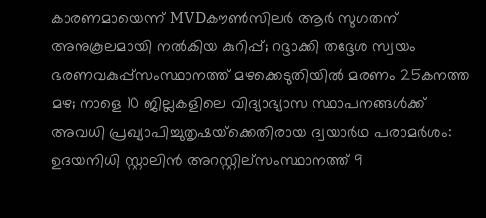കാരണമായെന്ന് MVDകൗൺസിലർ ആർ സുഗതന് അനുകൂലമായി നല്‍കിയ കുറിപ്പ്; റദ്ദാക്കി തദ്ദേശ സ്വയം ഭരണവകുപ്പ്സംസ്ഥാനത്ത് മഴക്കെടുതിയിൽ മരണം 25കനത്ത മഴ; നാളെ 10 ജില്ലകളിലെ വിദ്യാഭ്യാസ സ്ഥാപനങ്ങൾക്ക് അവധി പ്രഖ്യാപിച്ചുതൃഷയ്‌ക്കെതിരായ ദ്വയാര്‍ഥ പരാമര്‍ശം: ഉദയനിധി സ്റ്റാലിന്‍ അറസ്റ്റില്സംസ്ഥാനത്ത് 9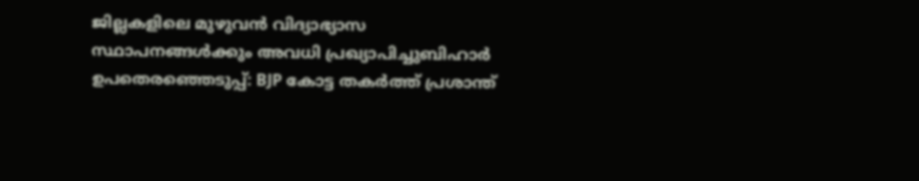ജില്ലകളിലെ മുഴുവൻ വിദ്യാഭ്യാസ സ്ഥാപനങ്ങൾക്കും അവധി പ്രഖ്യാപിച്ചുബിഹാർ ഉപതെരഞ്ഞെടുപ്പ്: BJP കോട്ട തകര്‍ത്ത് പ്രശാന്ത്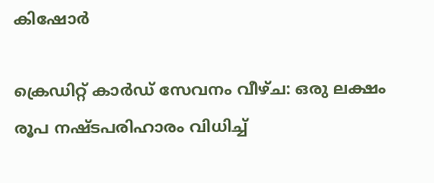കിഷോർ

ക്രെഡിറ്റ് കാർഡ് സേവനം വീഴ്ച: ഒരു ലക്ഷം രൂപ നഷ്ടപരിഹാരം വിധിച്ച്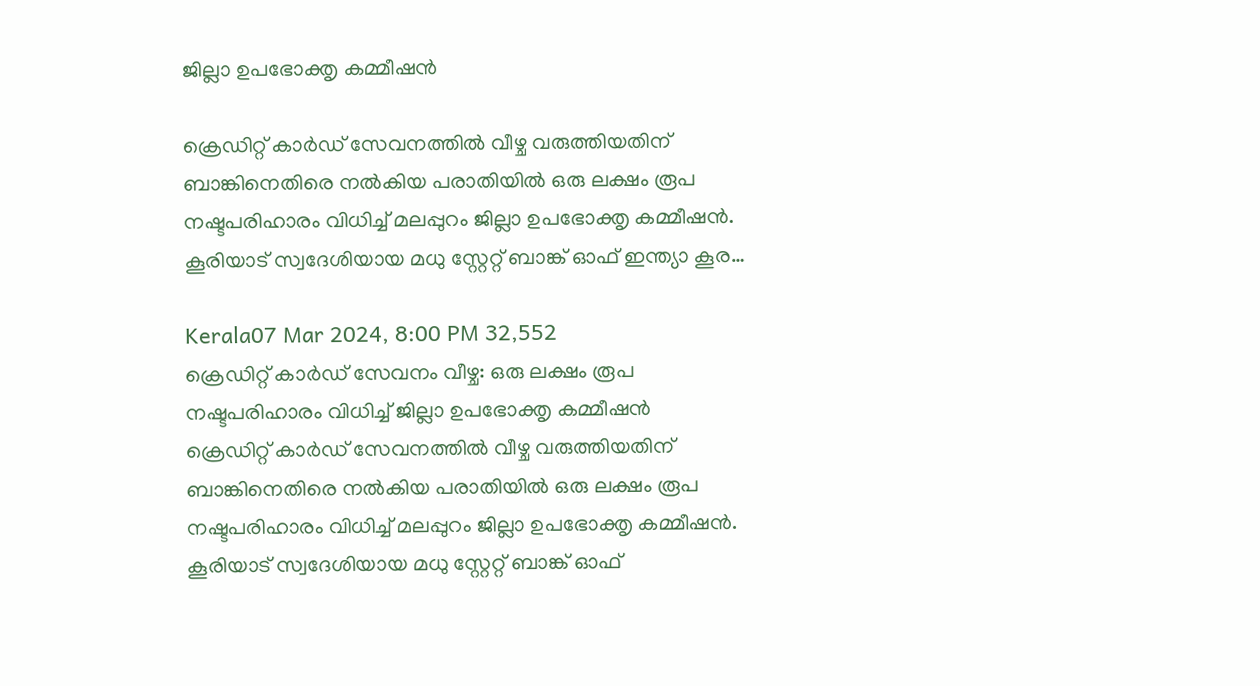ജില്ലാ ഉപഭോക്തൃ കമ്മീഷൻ

ക്രെഡിറ്റ് കാർഡ് സേവനത്തിൽ വീഴ്ച വരുത്തിയതിന് ബാങ്കിനെതിരെ നൽകിയ പരാതിയിൽ ഒരു ലക്ഷം രൂപ നഷ്ടപരിഹാരം വിധിച്ച് മലപ്പുറം ജില്ലാ ഉപഭോക്തൃ കമ്മീഷൻ. കൂരിയാട് സ്വദേശിയായ മധു സ്റ്റേറ്റ് ബാങ്ക് ഓഫ് ഇന്ത്യാ കൂര…

Kerala07 Mar 2024, 8:00 PM 32,552
ക്രെഡിറ്റ് കാർഡ് സേവനം വീഴ്ച: ഒരു ലക്ഷം രൂപ നഷ്ടപരിഹാരം വിധിച്ച് ജില്ലാ ഉപഭോക്തൃ കമ്മീഷൻ
ക്രെഡിറ്റ് കാർഡ് സേവനത്തിൽ വീഴ്ച വരുത്തിയതിന് ബാങ്കിനെതിരെ നൽകിയ പരാതിയിൽ ഒരു ലക്ഷം രൂപ നഷ്ടപരിഹാരം വിധിച്ച് മലപ്പുറം ജില്ലാ ഉപഭോക്തൃ കമ്മീഷൻ. കൂരിയാട് സ്വദേശിയായ മധു സ്റ്റേറ്റ് ബാങ്ക് ഓഫ്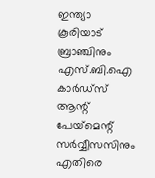ഇന്ത്യാ കൂരിയാട് ബ്രാഞ്ചിനും എസ്.ബി.ഐ കാർഡ്സ് ആന്റ് പേയ്‌മെന്റ് സർവ്വീസസിനും എതിരെ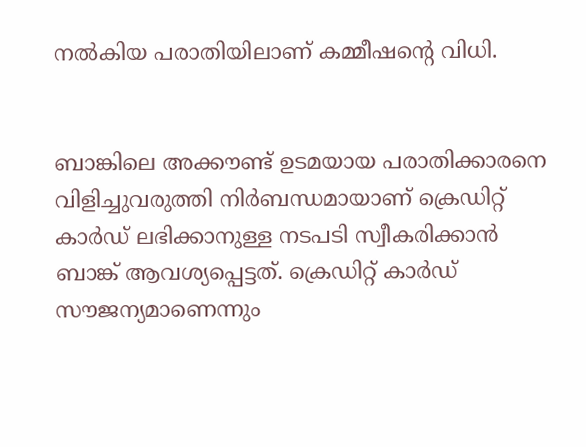നൽകിയ പരാതിയിലാണ് കമ്മീഷന്റെ വിധി.


ബാങ്കിലെ അക്കൗണ്ട് ഉടമയായ പരാതിക്കാരനെ വിളിച്ചുവരുത്തി നിർബന്ധമായാണ് ക്രെഡിറ്റ് കാർഡ് ലഭിക്കാനുള്ള നടപടി സ്വീകരിക്കാൻ ബാങ്ക് ആവശ്യപ്പെട്ടത്. ക്രെഡിറ്റ് കാർഡ് സൗജന്യമാണെന്നും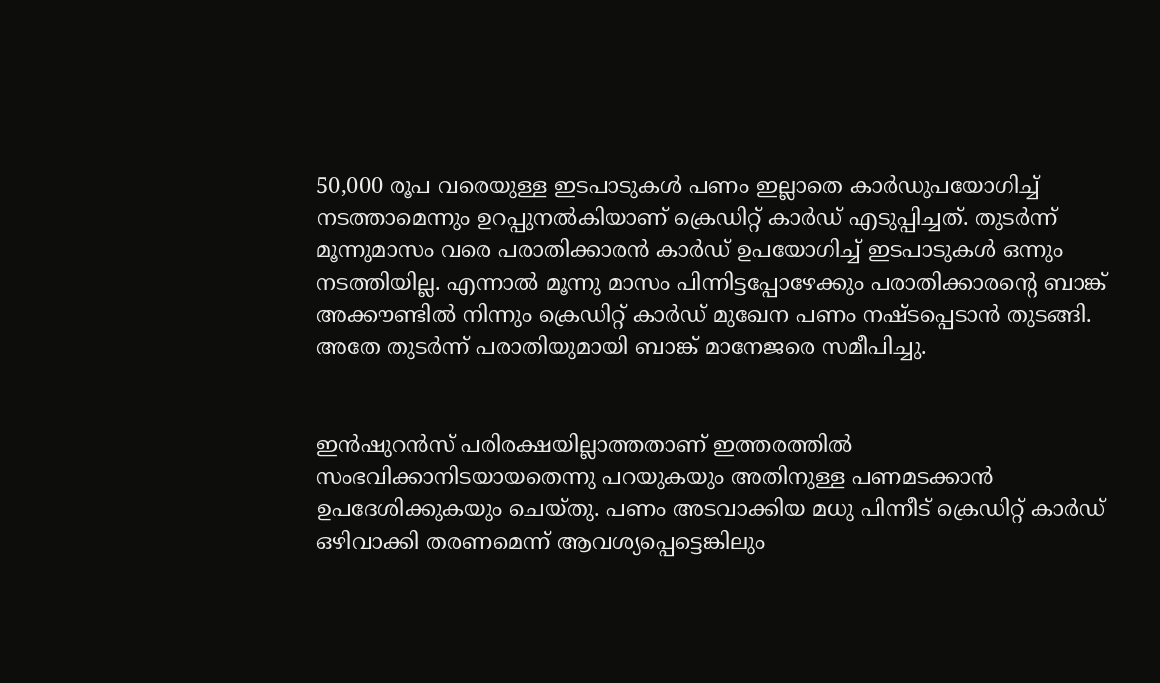50,000 രൂപ വരെയുള്ള ഇടപാടുകൾ പണം ഇല്ലാതെ കാർഡുപയോഗിച്ച് നടത്താമെന്നും ഉറപ്പുനൽകിയാണ് ക്രെഡിറ്റ് കാർഡ് എടുപ്പിച്ചത്. തുടർന്ന് മൂന്നുമാസം വരെ പരാതിക്കാരൻ കാർഡ് ഉപയോഗിച്ച് ഇടപാടുകൾ ഒന്നും നടത്തിയില്ല. എന്നാൽ മൂന്നു മാസം പിന്നിട്ടപ്പോഴേക്കും പരാതിക്കാരന്റെ ബാങ്ക് അക്കൗണ്ടിൽ നിന്നും ക്രെഡിറ്റ് കാർഡ് മുഖേന പണം നഷ്ടപ്പെടാൻ തുടങ്ങി. അതേ തുടർന്ന് പരാതിയുമായി ബാങ്ക് മാനേജരെ സമീപിച്ചു.


ഇൻഷുറൻസ് പരിരക്ഷയില്ലാത്തതാണ് ഇത്തരത്തിൽ സംഭവിക്കാനിടയായതെന്നു പറയുകയും അതിനുള്ള പണമടക്കാൻ ഉപദേശിക്കുകയും ചെയ്തു. പണം അടവാക്കിയ മധു പിന്നീട് ക്രെഡിറ്റ് കാർഡ് ഒഴിവാക്കി തരണമെന്ന് ആവശ്യപ്പെട്ടെങ്കിലും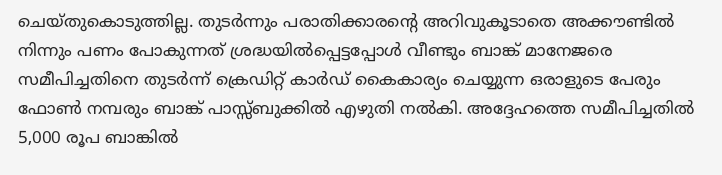ചെയ്തുകൊടുത്തില്ല. തുടർന്നും പരാതിക്കാരന്റെ അറിവുകൂടാതെ അക്കൗണ്ടിൽ നിന്നും പണം പോകുന്നത് ശ്രദ്ധയിൽപ്പെട്ടപ്പോൾ വീണ്ടും ബാങ്ക് മാനേജരെ സമീപിച്ചതിനെ തുടർന്ന് ക്രെഡിറ്റ് കാർഡ് കൈകാര്യം ചെയ്യുന്ന ഒരാളുടെ പേരും ഫോൺ നമ്പരും ബാങ്ക് പാസ്സ്ബുക്കിൽ എഴുതി നൽകി. അദ്ദേഹത്തെ സമീപിച്ചതിൽ 5,000 രൂപ ബാങ്കിൽ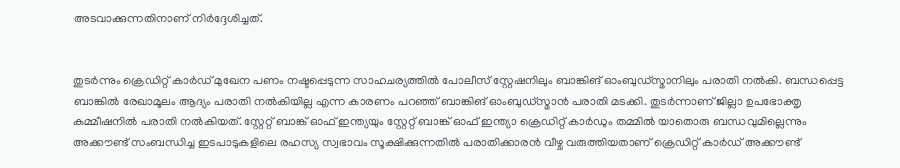അടവാക്കുന്നതിനാണ് നിർദ്ദേശിച്ചത്.


തുടർന്നും ക്രെഡിറ്റ് കാർഡ് മുഖേന പണം നഷ്ടപ്പെടുന്ന സാഹചര്യത്തിൽ പോലീസ് സ്റ്റേഷനിലും ബാങ്കിങ് ഓംബുഡ്‌സ്മാനിലും പരാതി നൽകി. ബന്ധപ്പെട്ട ബാങ്കിൽ രേഖാമൂലം ആദ്യം പരാതി നൽകിയില്ല എന്ന കാരണം പറഞ്ഞ് ബാങ്കിങ് ഓംബുഡ്‌സ്മാൻ പരാതി മടക്കി. തുടർന്നാണ് ജില്ലാ ഉപഭോക്തൃ കമ്മീഷനിൽ പരാതി നൽകിയത്. സ്റ്റേറ്റ് ബാങ്ക് ഓഫ് ഇന്ത്യയും സ്റ്റേറ്റ് ബാങ്ക് ഓഫ് ഇന്ത്യാ ക്രെഡിറ്റ് കാർഡും തമ്മിൽ യാതൊരു ബന്ധവുമില്ലെന്നും അക്കൗണ്ട് സംബന്ധിച്ച ഇടപാടുകളിലെ രഹസ്യ സ്വഭാവം സൂക്ഷിക്കുന്നതിൽ പരാതിക്കാരൻ വീഴ്ച വരുത്തിയതാണ് ക്രെഡിറ്റ് കാർഡ് അക്കൗണ്ട്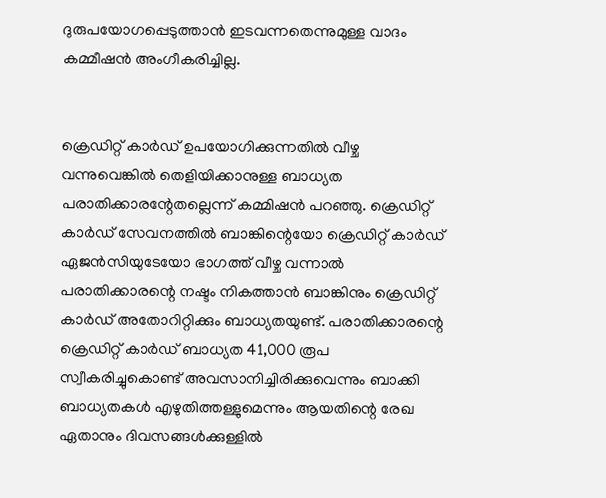ദുരുപയോഗപ്പെടുത്താൻ ഇടവന്നതെന്നുമുള്ള വാദം കമ്മീഷൻ അംഗീകരിച്ചില്ല.


ക്രെഡിറ്റ് കാർഡ് ഉപയോഗിക്കുന്നതിൽ വീഴ്ച വന്നുവെങ്കിൽ തെളിയിക്കാനുള്ള ബാധ്യത പരാതിക്കാരന്റേതല്ലെന്ന് കമ്മിഷൻ പറഞ്ഞു. ക്രെഡിറ്റ് കാർഡ് സേവനത്തിൽ ബാങ്കിന്റെയോ ക്രെഡിറ്റ് കാർഡ് ഏജൻസിയുടേയോ ഭാഗത്ത് വീഴ്ച വന്നാൽ പരാതിക്കാരന്റെ നഷ്ടം നികത്താൻ ബാങ്കിനും ക്രെഡിറ്റ് കാർഡ് അതോറിറ്റിക്കും ബാധ്യതയുണ്ട്. പരാതിക്കാരന്റെ ക്രെഡിറ്റ് കാർഡ് ബാധ്യത 41,000 രൂപ സ്വീകരിച്ചുകൊണ്ട് അവസാനിച്ചിരിക്കുവെന്നും ബാക്കി ബാധ്യതകൾ എഴുതിത്തള്ളുമെന്നും ആയതിന്റെ രേഖ ഏതാനും ദിവസങ്ങൾക്കുള്ളിൽ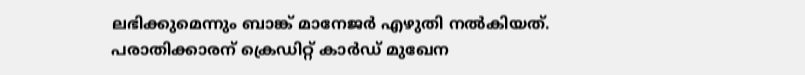ലഭിക്കുമെന്നും ബാങ്ക് മാനേജർ എഴുതി നൽകിയത്.  പരാതിക്കാരന് ക്രെഡിറ്റ് കാർഡ് മുഖേന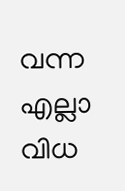വന്ന എല്ലാ വിധ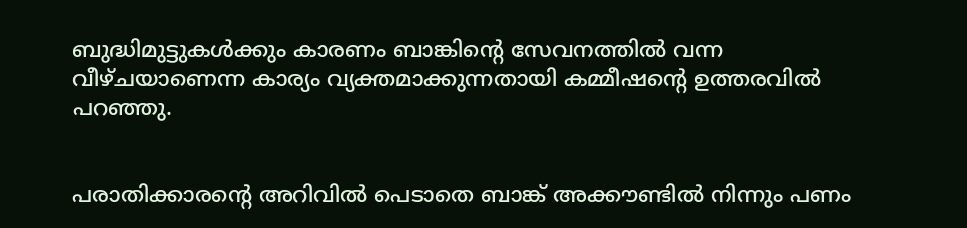ബുദ്ധിമുട്ടുകൾക്കും കാരണം ബാങ്കിന്റെ സേവനത്തിൽ വന്ന വീഴ്ചയാണെന്ന കാര്യം വ്യക്തമാക്കുന്നതായി കമ്മീഷന്റെ ഉത്തരവിൽ പറഞ്ഞു.


പരാതിക്കാരന്റെ അറിവിൽ പെടാതെ ബാങ്ക് അക്കൗണ്ടിൽ നിന്നും പണം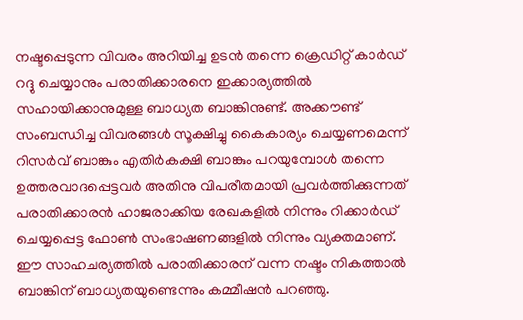നഷ്ടപ്പെടുന്ന വിവരം അറിയിച്ച ഉടന്‍ തന്നെ ക്രെഡിറ്റ് കാർഡ് റദ്ദു ചെയ്യാനും പരാതിക്കാരനെ ഇക്കാര്യത്തില്‍ സഹായിക്കാനുമുള്ള ബാധ്യത ബാങ്കിനുണ്ട്. അക്കൗണ്ട് സംബന്ധിച്ച വിവരങ്ങൾ സൂക്ഷിച്ചു കൈകാര്യം ചെയ്യണമെന്ന് റിസർവ് ബാങ്കും എതിർകക്ഷി ബാങ്കും പറയുമ്പോൾ തന്നെ ഉത്തരവാദപ്പെട്ടവർ അതിനു വിപരീതമായി പ്രവർത്തിക്കുന്നത് പരാതിക്കാരൻ ഹാജരാക്കിയ രേഖകളിൽ നിന്നും റിക്കാർഡ് ചെയ്യപ്പെട്ട ഫോൺ സംഭാഷണങ്ങളിൽ നിന്നും വ്യക്തമാണ്. ഈ സാഹചര്യത്തിൽ പരാതിക്കാരന് വന്ന നഷ്ടം നികത്താൽ ബാങ്കിന് ബാധ്യതയുണ്ടെന്നും കമ്മീഷന്‍ പറഞ്ഞു.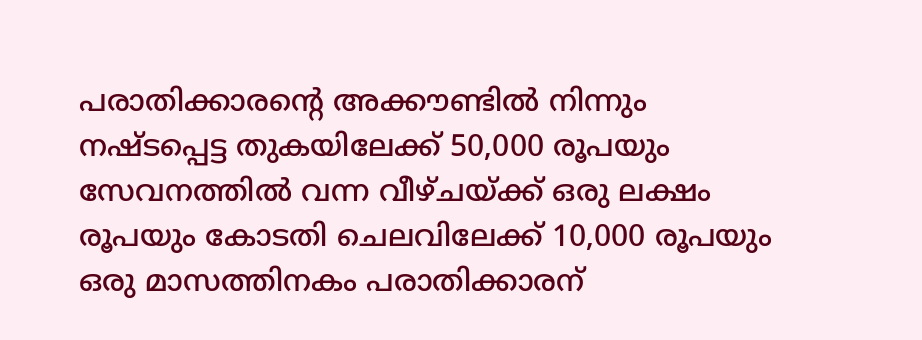പരാതിക്കാരന്റെ അക്കൗണ്ടിൽ നിന്നും നഷ്ടപ്പെട്ട തുകയിലേക്ക് 50,000 രൂപയും സേവനത്തിൽ വന്ന വീഴ്ചയ്ക്ക് ഒരു ലക്ഷം രൂപയും കോടതി ചെലവിലേക്ക് 10,000 രൂപയും ഒരു മാസത്തിനകം പരാതിക്കാരന്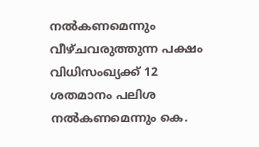നൽകണമെന്നും വീഴ്ചവരുത്തുന്ന പക്ഷം വിധിസംഖ്യക്ക് 12 ശതമാനം പലിശ നൽകണമെന്നും കെ.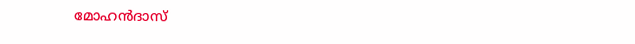മോഹൻദാസ്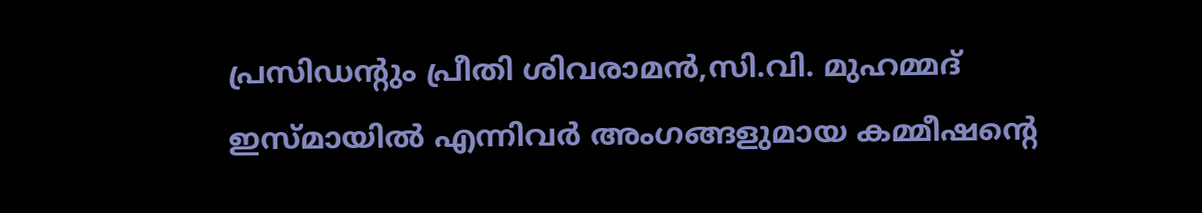പ്രസിഡന്റും പ്രീതി ശിവരാമൻ,സി.വി. മുഹമ്മദ് ഇസ്മായിൽ എന്നിവർ അംഗങ്ങളുമായ കമ്മീഷന്റെ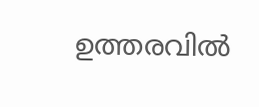ഉത്തരവിൽ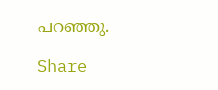പറഞ്ഞു.

Share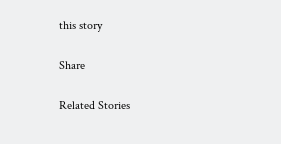this story

Share

Related Stories